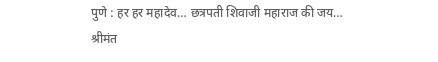पुणे : हर हर महादेव… छत्रपती शिवाजी महाराज की जय… श्रीमंत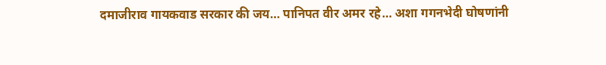दमाजीराव गायकवाड सरकार की जय… पानिपत वीर अमर रहे… अशा गगनभेदी घोषणांनी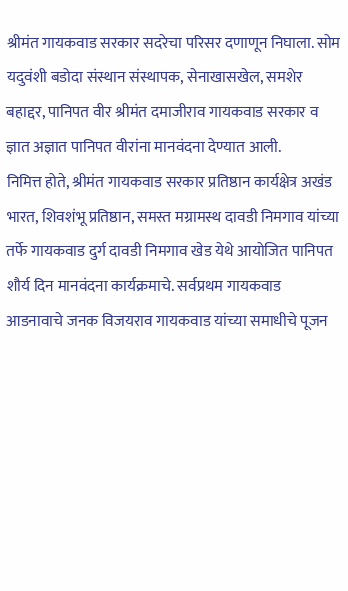श्रीमंत गायकवाड सरकार सदरेचा परिसर दणाणून निघाला. सोम यदुवंशी बडोदा संस्थान संस्थापक, सेनाखासखेल, समशेर बहाद्दर, पानिपत वीर श्रीमंत दमाजीराव गायकवाड सरकार व ज्ञात अज्ञात पानिपत वीरांना मानवंदना देण्यात आली.
निमित्त होते, श्रीमंत गायकवाड सरकार प्रतिष्ठान कार्यक्षेत्र अखंड भारत, शिवशंभू प्रतिष्ठान, समस्त मग्रामस्थ दावडी निमगाव यांच्या तर्फे गायकवाड दुर्ग दावडी निमगाव खेड येथे आयोजित पानिपत शौर्य दिन मानवंदना कार्यक्रमाचे. सर्वप्रथम गायकवाड आडनावाचे जनक विजयराव गायकवाड यांच्या समाधीचे पूजन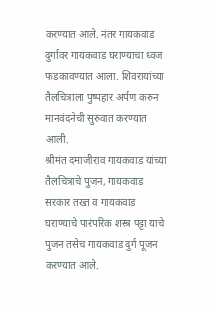करण्यात आले. नंतर गायकवाड दुर्गावर गायकवाड घराण्याचा ध्वज फडकावण्यात आला. शिवरायांच्या तैलचित्राला पुष्पहार अर्पण करुन मानवंदनेची सुरुवात करण्यात आली.
श्रीमंत दमाजीराव गायकवाड यांच्या तैलचित्राचे पुजन, गायकवाड सरकार तख्त व गायकवाड घराण्याचे पारंपरिक शस्त्र पट्टा याचे पुजन तसेच गायकवाड दुर्ग पूजन करण्यात आले.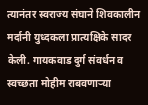त्यानंतर स्वराज्य संघाने शिवकालीन मर्दानी युध्दकला प्रात्यक्षिके सादर केली. गायकवाड दुर्ग संवर्धन व स्वच्छता मोहीम राबवणाऱ्या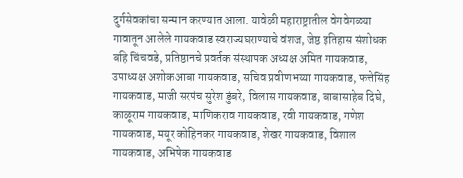दुर्गसेवकांचा सन्मान करण्यात आला. यावेळी महाराष्ट्रातील वेगवेगळ्या गावातून आलेले गायकवाड स्वराज्यघराण्याचे वंशज, जेष्ठ इतिहास संशोधक बहि चिंचवडे, प्रतिष्ठानचे प्रवर्तक संस्थापक अध्यक्ष अमित गायकवाड, उपाध्यक्ष अशोकआबा गायकवाड, सचिव प्रवीणभय्या गायकवाड, फत्तेसिंह गायकवाड, माजी सरपंच सुरेश डुंबरे, विलास गायकवाड, बाबासाहेब दिघे, काळूराम गायकवाड, माणिकराव गायकवाड, रवी गायकवाड, गणेश गायकवाड, मयूर कोहिनकर गायकवाड, शेखर गायकवाड, विशाल गायकवाड, अभिषेक गायकवाड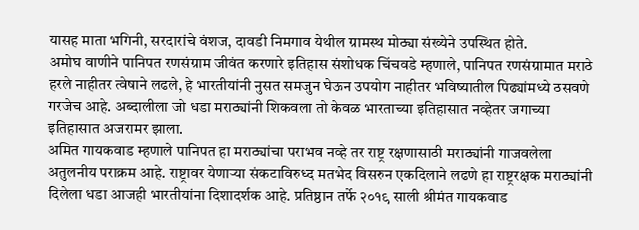यासह माता भगिनी, सरदारांचे वंशज, दावडी निमगाव येथील ग्रामस्थ मोठ्या संख्येने उपस्थित होते.
अमोघ वाणीने पानिपत रणसंग्राम जीवंत करणारे इतिहास संशोधक चिंचवडे म्हणाले, पानिपत रणसंग्रामात मराठे हरले नाहीतर त्वेषाने लढले, हे भारतीयांनी नुसत समजुन घेऊन उपयोग नाहीतर भविष्यातील पिढ्यांमध्ये ठसवणे गरजेच आहे. अब्दालीला जो धडा मराठ्यांनी शिकवला तो केवळ भारताच्या इतिहासात नव्हेतर जगाच्या इतिहासात अजरामर झाला.
अमित गायकवाड म्हणाले पानिपत हा मराठ्यांचा पराभव नव्हे तर राष्ट्र रक्षणासाठी मराठ्यांनी गाजवलेला अतुलनीय पराक्रम आहे. राष्ट्रावर येणाऱ्या संकटाविरुध्द मतभेद विसरुन एकदिलाने लढणे हा राष्ट्ररक्षक मराठ्यांनी दिलेला धडा आजही भारतीयांना दिशादर्शक आहे. प्रतिष्ठान तर्फे २०१९ साली श्रीमंत गायकवाड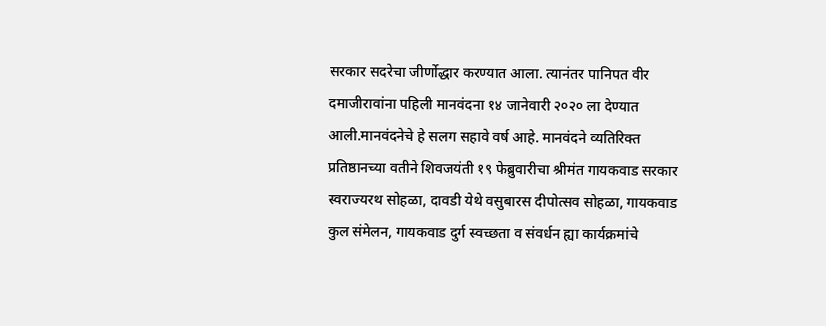सरकार सदरेचा जीर्णोद्धार करण्यात आला. त्यानंतर पानिपत वीर दमाजीरावांना पहिली मानवंदना १४ जानेवारी २०२० ला देण्यात आली.मानवंदनेचे हे सलग सहावे वर्ष आहे. मानवंदने व्यतिरिक्त प्रतिष्ठानच्या वतीने शिवजयंती १९ फेब्रुवारीचा श्रीमंत गायकवाड सरकार स्वराज्यरथ सोहळा, दावडी येथे वसुबारस दीपोत्सव सोहळा, गायकवाड कुल संमेलन, गायकवाड दुर्ग स्वच्छता व संवर्धन ह्या कार्यक्रमांचे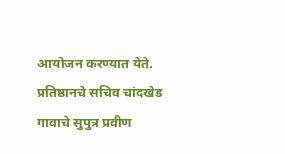आयोजन करण्यात येते.
प्रतिष्ठानचे सचिव चांदखेड गावाचे सुपुत्र प्रवीण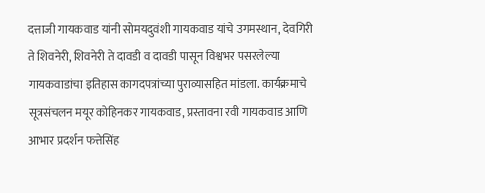दत्ताजी गायकवाड यांनी सोमयदुवंशी गायकवाड यांचे उगमस्थान, देवगिरी ते शिवनेरी, शिवनेरी ते दावडी व दावडी पासून विश्वभर पसरलेल्या गायकवाडांचा इतिहास कागदपत्रांच्या पुराव्यासहित मांडला. कार्यक्रमाचे सूत्रसंचलन मयूर कोहिनकर गायकवाड, प्रस्तावना रवी गायकवाड आणि आभार प्रदर्शन फत्तेसिंह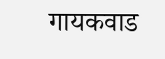गायकवाड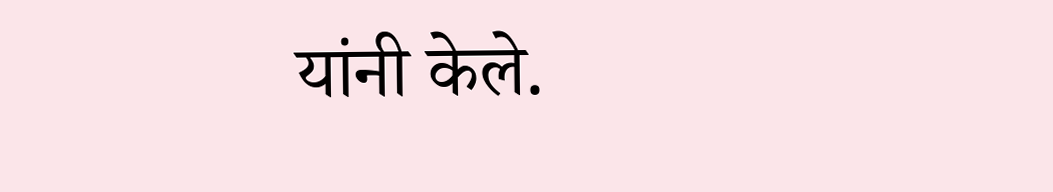यांनी केले.